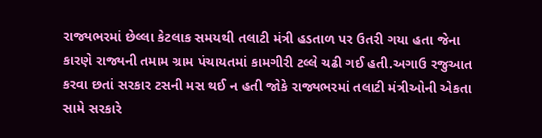રાજ્યભરમાં છેલ્લા કેટલાક સમયથી તલાટી મંત્રી હડતાળ પર ઉતરી ગયા હતા જેના કારણે રાજ્યની તમામ ગ્રામ પંચાયતમાં કામગીરી ટલ્લે ચઢી ગઈ હતી.અગાઉ રજુઆત કરવા છતાં સરકાર ટસની મસ થઈ ન હતી જોકે રાજ્યભરમાં તલાટી મંત્રીઓની એકતા સામે સરકારે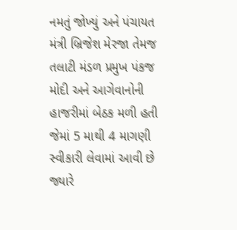નમતું જોખ્યું અને પંચાયત મંત્રી બ્રિજેશ મેરજા તેમજ તલાટી મંડળ પ્રમુખ પંકજ મોદી અને આગેવાનોની હાજરીમાં બેઠક મળી હતી જેમાં 5 માથી 4 માગણી સ્વીકારી લેવામાં આવી છે
જ્યારે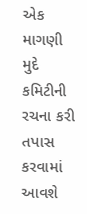એક માગણી મુદે કમિટીની રચના કરી તપાસ કરવામાં આવશે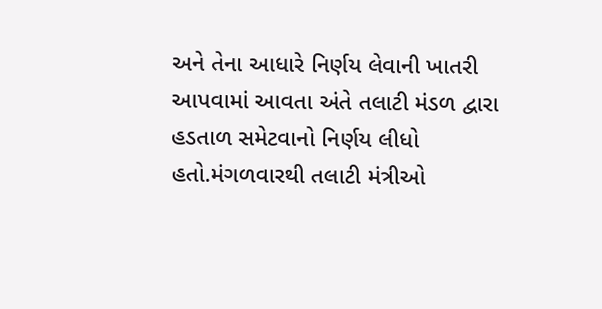અને તેના આધારે નિર્ણય લેવાની ખાતરી આપવામાં આવતા અંતે તલાટી મંડળ દ્વારા હડતાળ સમેટવાનો નિર્ણય લીધો હતો.મંગળવારથી તલાટી મંત્રીઓ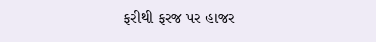ફરીથી ફરજ પર હાજર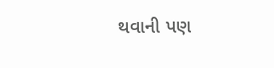થવાની પણ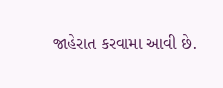જાહેરાત કરવામા આવી છે.